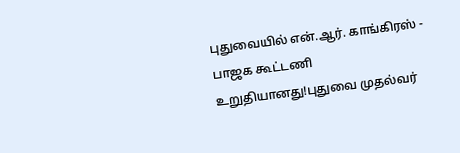புதுவையில் என்.ஆர். காங்கிரஸ் - பாஜக கூட்டணி உறுதியானது!புதுவை முதல்வர்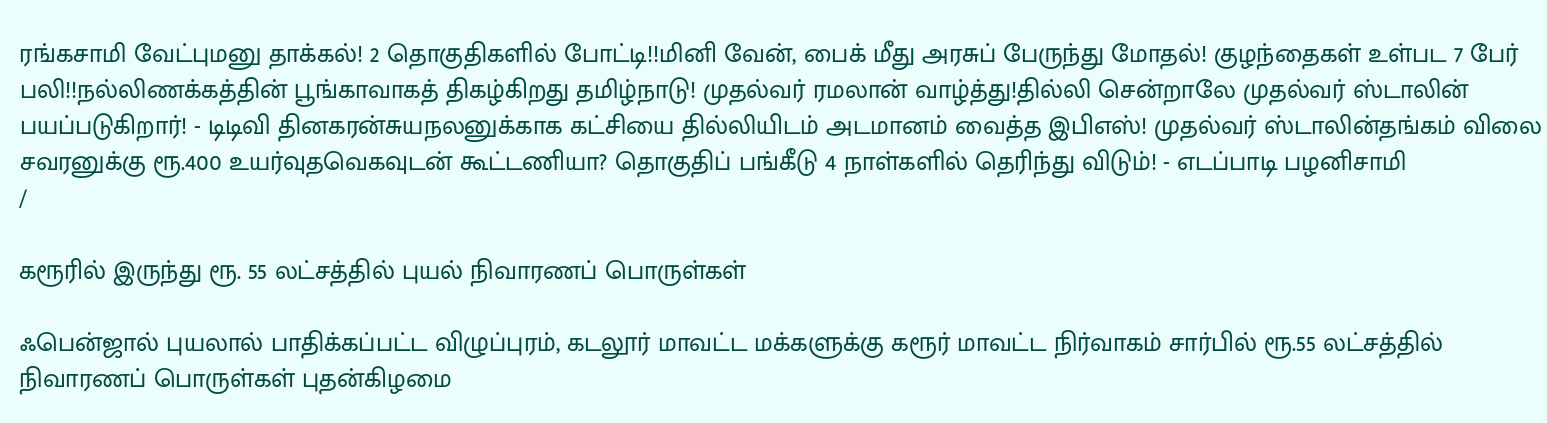ரங்கசாமி வேட்புமனு தாக்கல்! 2 தொகுதிகளில் போட்டி!!மினி வேன், பைக் மீது அரசுப் பேருந்து மோதல்! குழந்தைகள் உள்பட 7 பேர் பலி!!நல்லிணக்கத்தின் பூங்காவாகத் திகழ்கிறது தமிழ்நாடு! முதல்வர் ரமலான் வாழ்த்து!தில்லி சென்றாலே முதல்வர் ஸ்டாலின் பயப்படுகிறார்! - டிடிவி தினகரன்சுயநலனுக்காக கட்சியை தில்லியிடம் அடமானம் வைத்த இபிஎஸ்! முதல்வர் ஸ்டாலின்தங்கம் விலை சவரனுக்கு ரூ.400 உயர்வுதவெகவுடன் கூட்டணியா? தொகுதிப் பங்கீடு 4 நாள்களில் தெரிந்து விடும்! - எடப்பாடி பழனிசாமி
/

கரூரில் இருந்து ரூ. 55 லட்சத்தில் புயல் நிவாரணப் பொருள்கள்

ஃபென்ஜால் புயலால் பாதிக்கப்பட்ட விழுப்புரம், கடலூர் மாவட்ட மக்களுக்கு கரூர் மாவட்ட நிர்வாகம் சார்பில் ரூ.55 லட்சத்தில் நிவாரணப் பொருள்கள் புதன்கிழமை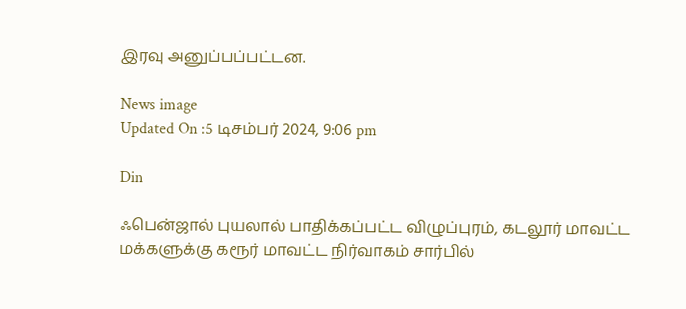இரவு அனுப்பப்பட்டன.

News image
Updated On :5 டிசம்பர் 2024, 9:06 pm

Din

ஃபென்ஜால் புயலால் பாதிக்கப்பட்ட விழுப்புரம், கடலூர் மாவட்ட மக்களுக்கு கரூர் மாவட்ட நிர்வாகம் சார்பில்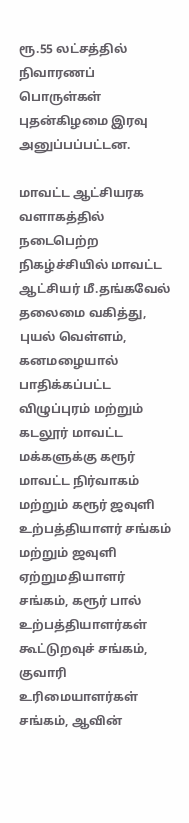ரூ.55 லட்சத்தில் நிவாரணப் பொருள்கள் புதன்கிழமை இரவு அனுப்பப்பட்டன.

மாவட்ட ஆட்சியரக வளாகத்தில் நடைபெற்ற நிகழ்ச்சியில் மாவட்ட ஆட்சியர் மீ.தங்கவேல் தலைமை வகித்து, புயல் வெள்ளம், கனமழையால் பாதிக்கப்பட்ட விழுப்புரம் மற்றும் கடலூர் மாவட்ட மக்களுக்கு கரூர் மாவட்ட நிர்வாகம் மற்றும் கரூர் ஜவுளி உற்பத்தியாளர் சங்கம் மற்றும் ஜவுளி ஏற்றுமதியாளர் சங்கம், கரூர் பால் உற்பத்தியாளர்கள் கூட்டுறவுச் சங்கம், குவாரி உரிமையாளர்கள் சங்கம், ஆவின்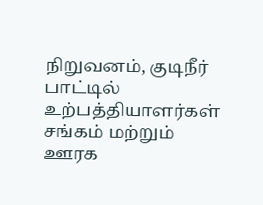நிறுவனம், குடிநீர் பாட்டில் உற்பத்தியாளர்கள் சங்கம் மற்றும் ஊரக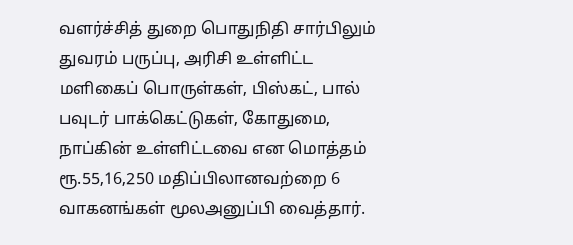வளர்ச்சித் துறை பொதுநிதி சார்பிலும் துவரம் பருப்பு, அரிசி உள்ளிட்ட மளிகைப் பொருள்கள், பிஸ்கட், பால் பவுடர் பாக்கெட்டுகள், கோதுமை, நாப்கின் உள்ளிட்டவை என மொத்தம் ரூ.55,16,250 மதிப்பிலானவற்றை 6 வாகனங்கள் மூலஅனுப்பி வைத்தார்.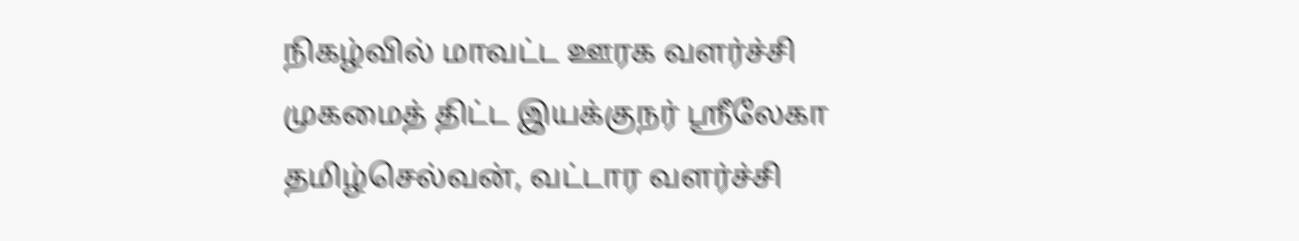நிகழ்வில் மாவட்ட ஊரக வளர்ச்சி முகமைத் திட்ட இயக்குநர் ஸ்ரீலேகா தமிழ்செல்வன், வட்டார வளர்ச்சி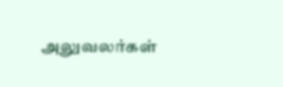அலுவலர்கள்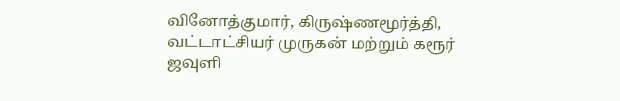வினோத்குமார், கிருஷ்ணமூர்த்தி, வட்டாட்சியர் முருகன் மற்றும் கரூர் ஜவுளி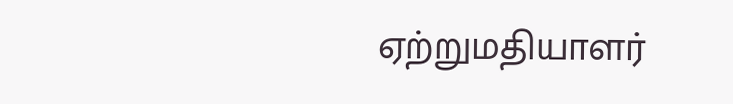ஏற்றுமதியாளர்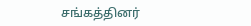சங்கத்தினர்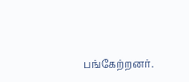பங்கேற்றனர்.